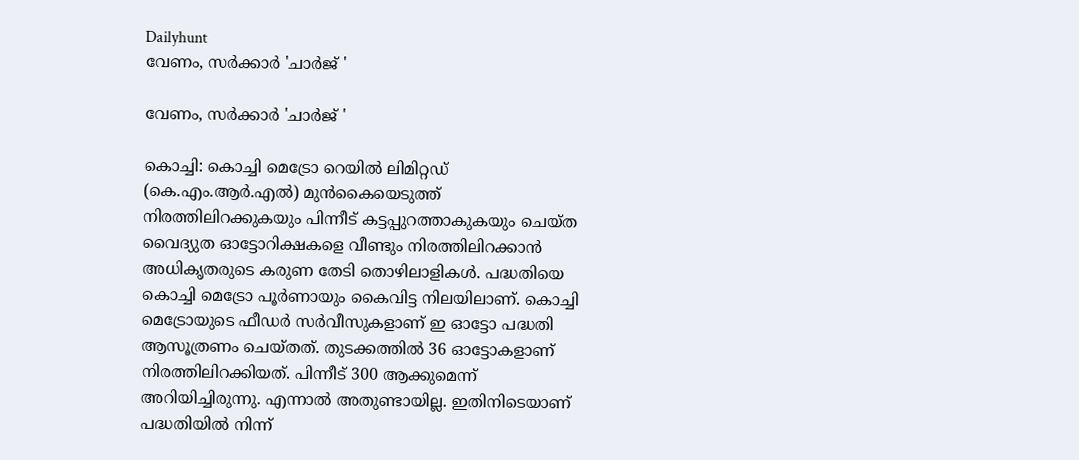Dailyhunt
വേണം, സര്‍ക്കാര്‍ 'ചാര്‍ജ് '

വേണം, സര്‍ക്കാര്‍ 'ചാര്‍ജ് '

കൊച്ചി: കൊച്ചി മെട്രോ റെയില്‍ ലിമിറ്റഡ് (കെ.എം.ആര്‍.എല്‍) മുന്‍കൈയെടുത്ത് നിരത്തിലിറക്കുകയും പിന്നീട് കട്ടപ്പുറത്താകുകയും ചെയ്ത വൈദ്യുത ഓട്ടോറിക്ഷകളെ വീണ്ടും നിരത്തിലിറക്കാന്‍ അധികൃതരുടെ കരുണ തേടി തൊഴിലാളികള്‍. പദ്ധതിയെ കൊച്ചി മെട്രോ പൂര്‍ണായും കൈവിട്ട നിലയിലാണ്. കൊച്ചി മെട്രോയുടെ ഫീ‌ഡര്‍ സര്‍വീസുകളാണ് ഇ ഓട്ടോ പദ്ധതി ആസൂത്രണം ചെയ്തത്. തുടക്കത്തില്‍ 36 ഓട്ടോകളാണ് നിരത്തിലിറക്കിയത്. പിന്നീട് 300 ആക്കുമെന്ന് അറിയിച്ചിരുന്നു. എന്നാല്‍ അതുണ്ടായില്ല. ഇതിനിടെയാണ് പദ്ധതിയില്‍ നിന്ന്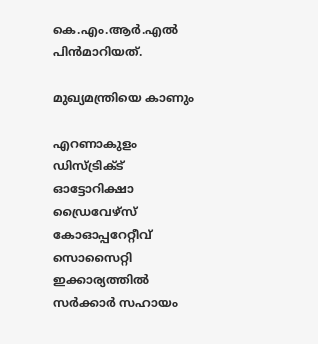കെ.എം.ആര്‍.എല്‍ പിന്‍മാറിയത്.

മുഖ്യമന്ത്രിയെ കാണും

എറണാകുളം ഡിസ്ട്രിക്‌ട് ഓട്ടോറിക്ഷാ ഡ്രൈവേഴ്‌സ് കോഓപ്പറേറ്റീവ് സൊസൈറ്റി
ഇക്കാര്യത്തില്‍ സര്‍ക്കാര്‍ സഹായം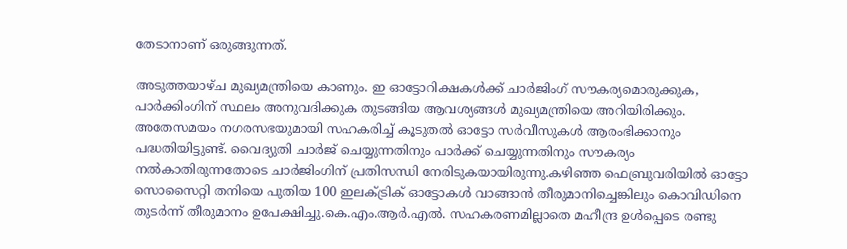തേടാനാണ് ഒരുങ്ങുന്നത്.

അടുത്തയാഴ്ച മുഖ്യമന്ത്രിയെ കാണും. ഇ ഓട്ടോറിക്ഷകള്‍ക്ക് ചാര്‍ജിംഗ് സൗകര്യമൊരുക്കുക, പാര്‍ക്കിംഗിന് സ്ഥലം അനുവദിക്കുക തുടങ്ങിയ ആവശ്യങ്ങള്‍ മുഖ്യമന്ത്രിയെ അറിയിരിക്കും. അതേസമയം നഗരസഭയുമായി സഹകരിച്ച്‌ കൂടുതല്‍ ഓട്ടോ സര്‍വീസുകള്‍ ആരംഭിക്കാനും പദ്ധതിയിട്ടുണ്ട്. വൈദ്യുതി ചാര്‍ജ് ചെയ്യുന്നതിനും പാര്‍ക്ക് ചെയ്യുന്നതിനും സൗകര്യം നല്‍കാതിരുന്നതോടെ ചാര്‍ജിംഗിന് പ്രതിസന്ധി നേരിടുകയായിരുന്നു.കഴിഞ്ഞ ഫെബ്രുവരിയില്‍ ഓട്ടോ സൊസൈറ്റി തനിയെ പുതിയ 100 ഇലക്‌ട്രിക് ഓട്ടോകള്‍ വാങ്ങാന്‍ തീരുമാനിച്ചെങ്കിലും കൊവിഡിനെ തുടര്‍ന്ന് തീരുമാനം ഉപേക്ഷിച്ചു.കെ.എം.ആര്‍.എല്‍. സഹകരണമില്ലാതെ മഹീന്ദ്ര ഉള്‍പ്പെടെ രണ്ടു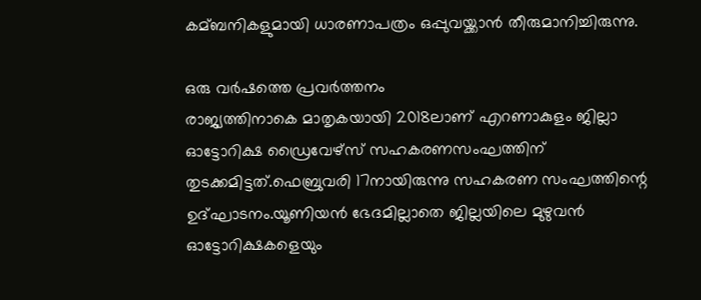കമ്ബനികളുമായി ധാരണാപത്രം ഒപ്പുവയ്ക്കാന്‍ തീരുമാനിച്ചിരുന്നു.

ഒരു വര്‍ഷത്തെ പ്രവര്‍ത്തനം
രാജ്യത്തിനാകെ മാതൃകയായി 2018ലാണ് എറണാകുളം ജില്ലാ ഓട്ടോറിക്ഷ ഡ്രൈവേഴ്‌സ് സഹകരണസംഘത്തിന് തുടക്കമിട്ടത്.ഫെബ്രുവരി 17നായിരുന്നു സഹകരണ സംഘത്തിന്റെ ഉദ്ഘാടനം.യൂണിയന്‍ ഭേദമില്ലാതെ ജില്ലയിലെ മുഴുവന്‍ ഓട്ടോറിക്ഷകളെയും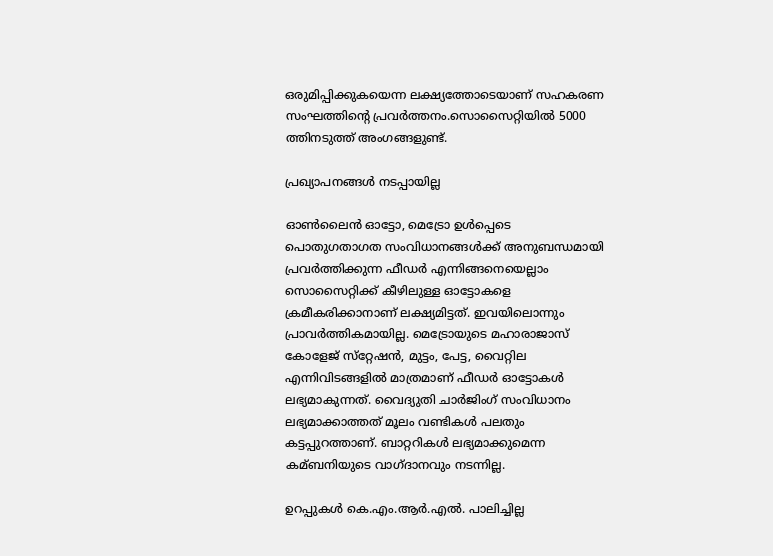ഒരുമിപ്പിക്കുകയെന്ന ലക്ഷ്യത്തോടെയാണ് സഹകരണ സംഘത്തിന്റെ പ്രവര്‍ത്തനം.സൊസൈറ്റിയില്‍ 5000 ത്തിനടുത്ത് അംഗങ്ങളുണ്ട്.

പ്രഖ്യാപനങ്ങള്‍ നടപ്പായില്ല

ഓണ്‍ലൈന്‍ ഓട്ടോ, മെട്രോ ഉള്‍പ്പെടെ പൊതുഗതാഗത സംവിധാനങ്ങള്‍ക്ക് അനുബന്ധമായി പ്രവര്‍ത്തിക്കുന്ന ഫീഡര്‍ എന്നിങ്ങനെയെല്ലാം സൊസൈറ്റിക്ക് കീഴിലുള്ള ഓട്ടോകളെ ക്രമീകരിക്കാനാണ് ലക്ഷ്യമിട്ടത്. ഇവയിലൊന്നും പ്രാവര്‍ത്തികമായില്ല. മെട്രോയുടെ മഹാരാജാസ് കോളേജ് സ്‌റ്റേഷന്‍, മുട്ടം, പേട്ട, വൈറ്റില എന്നിവിടങ്ങളില്‍ മാത്രമാണ് ഫീഡര്‍ ഓട്ടോകള്‍ ലഭ്യമാകുന്നത്. വൈദ്യുതി ചാര്‍ജിംഗ് സംവിധാനം ലഭ്യമാക്കാത്തത് മൂലം വണ്ടികള്‍ പലതും കട്ടപ്പുറത്താണ്. ബാറ്ററികള്‍ ലഭ്യമാക്കുമെന്ന കമ്ബനിയുടെ വാഗ്ദാനവും നടന്നില്ല.

ഉറപ്പുകള്‍ കെ.എം.ആര്‍.എല്‍. പാലിച്ചില്ല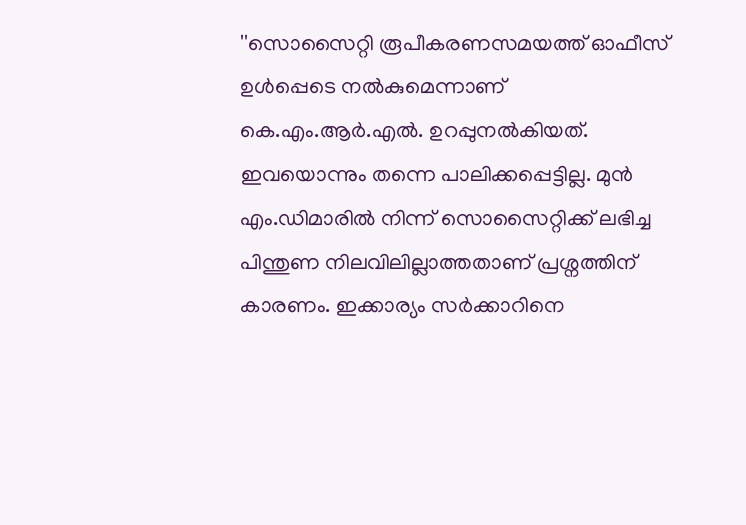''സൊസൈറ്റി രൂപീകരണസമയത്ത് ഓഫീസ് ഉള്‍പ്പെടെ നല്‍കുമെന്നാണ് കെ.എം.ആര്‍.എല്‍. ഉറപ്പുനല്‍കിയത്. ഇവയൊന്നും തന്നെ പാലിക്കപ്പെട്ടില്ല. മുന്‍ എം.ഡിമാരില്‍ നിന്ന് സൊസൈറ്റിക്ക് ലഭിച്ച പിന്തുണ നിലവിലില്ലാത്തതാണ് പ്രശ്നത്തിന് കാരണം. ഇക്കാര്യം സര്‍ക്കാറിനെ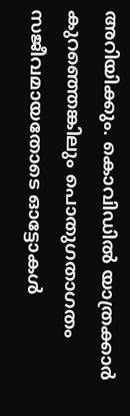അറിയിക്കും. കൊവിഡില്‍ യാത്രക്കാര്‍ കുറഞ്ഞെങ്കിലും പൊതുഗതാഗതം സജീവമായതോടെ ഓട്ടോകള്‍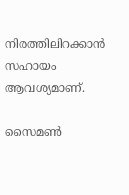നിരത്തിലിറക്കാന്‍ സഹായം ആവശ്യമാണ്.

സൈമണ്‍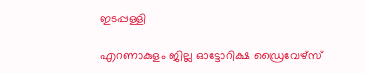ഇടപ്പള്ളി

എറണാകുളം ജില്ല ഓട്ടോറിക്ഷ ഡ്രൈവേഴ്‌സ്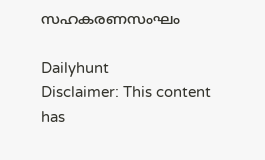സഹകരണസംഘം

Dailyhunt
Disclaimer: This content has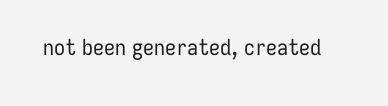not been generated, created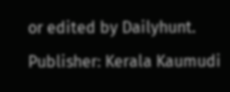or edited by Dailyhunt. Publisher: Kerala Kaumudi